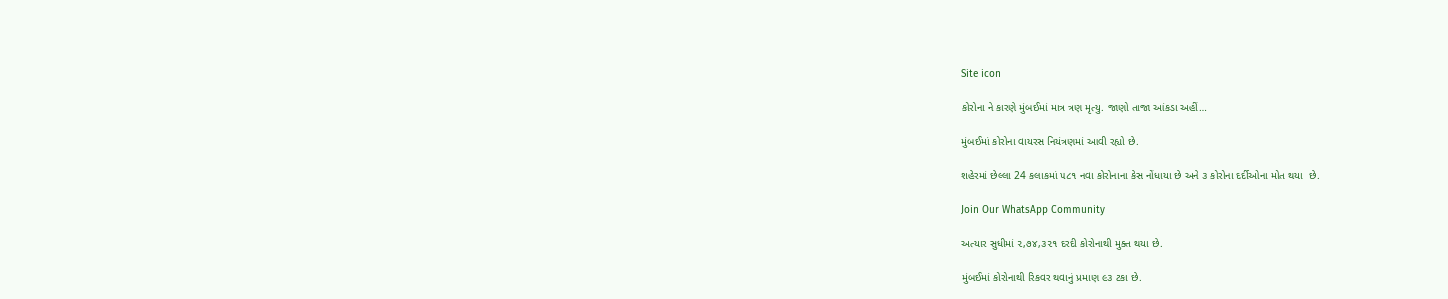Site icon

કોરોના ને કારણે મુંબઈમાં માત્ર ત્રણ મૃત્યુ. જાણો તાજા આંકડા અહીં…

મુંબઈમાં કોરોના વાયરસ નિયંત્રણમાં આવી રહ્યો છે.

શહેરમાં છેલ્લા 24 કલાકમાં ૫૮૧ નવા કોરોનાના કેસ નોંધાયા છે અને ૩ કોરોના દર્દીઓના મોત થયા  છે.

Join Our WhatsApp Community

અત્યાર સુધીમાં ૨,૭૪,૩૨૧ દરદી કોરોનાથી મુક્ત થયા છે.

મુંબઈમાં કોરોનાથી રિકવર થવાનું પ્રમાણ ૯૩ ટકા છે.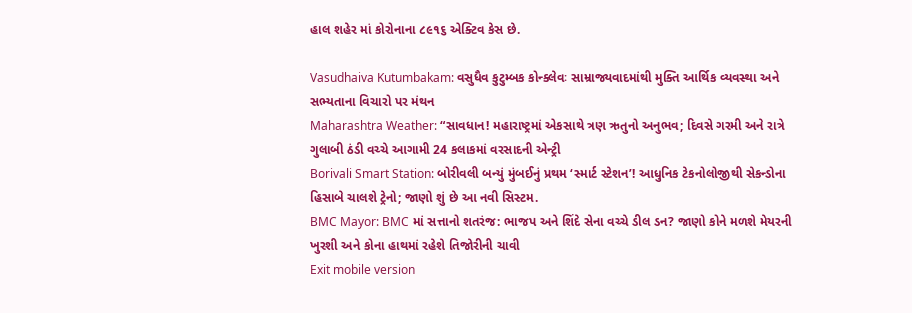હાલ શહેર માં કોરોનાના ૮૯૧૬ એક્ટિવ કેસ છે.

Vasudhaiva Kutumbakam: વસુધૈવ કુટુમ્બક કોન્ક્લેવઃ સામ્રાજ્યવાદમાંથી મુક્તિ આર્થિક વ્યવસ્થા અને સભ્યતાના વિચારો પર મંથન
Maharashtra Weather: “સાવધાન! મહારાષ્ટ્રમાં એકસાથે ત્રણ ઋતુનો અનુભવ; દિવસે ગરમી અને રાત્રે ગુલાબી ઠંડી વચ્ચે આગામી 24 કલાકમાં વરસાદની એન્ટ્રી
Borivali Smart Station: બોરીવલી બન્યું મુંબઈનું પ્રથમ ‘સ્માર્ટ સ્ટેશન’! આધુનિક ટેકનોલોજીથી સેકન્ડોના હિસાબે ચાલશે ટ્રેનો; જાણો શું છે આ નવી સિસ્ટમ.
BMC Mayor: BMC માં સત્તાનો શતરંજ: ભાજપ અને શિંદે સેના વચ્ચે ડીલ ડન? જાણો કોને મળશે મેયરની ખુરશી અને કોના હાથમાં રહેશે તિજોરીની ચાવી
Exit mobile version